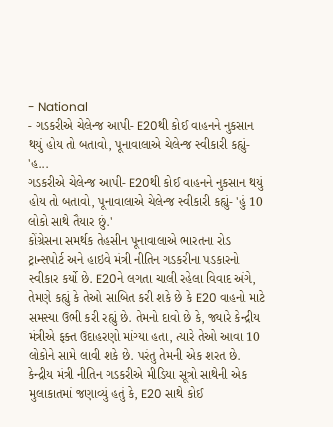- National
- ગડકરીએ ચેલેન્જ આપી- E20થી કોઈ વાહનને નુકસાન થયું હોય તો બતાવો, પૂનાવાલાએ ચેલેન્જ સ્વીકારી કહ્યું- 'હ...
ગડકરીએ ચેલેન્જ આપી- E20થી કોઈ વાહનને નુકસાન થયું હોય તો બતાવો, પૂનાવાલાએ ચેલેન્જ સ્વીકારી કહ્યું- 'હું 10 લોકો સાથે તૈયાર છું.'
કોંગ્રેસના સમર્થક તેહસીન પૂનાવાલાએ ભારતના રોડ ટ્રાન્સપોર્ટ અને હાઇવે મંત્રી નીતિન ગડકરીના પડકારનો સ્વીકાર કર્યો છે. E20ને લગતા ચાલી રહેલા વિવાદ અંગે, તેમણે કહ્યું કે તેઓ સાબિત કરી શકે છે કે E20 વાહનો માટે સમસ્યા ઉભી કરી રહ્યું છે. તેમનો દાવો છે કે, જ્યારે કેન્દ્રીય મંત્રીએ ફક્ત ઉદાહરણો માંગ્યા હતા, ત્યારે તેઓ આવા 10 લોકોને સામે લાવી શકે છે. પરંતુ તેમની એક શરત છે.
કેન્દ્રીય મંત્રી નીતિન ગડકરીએ મીડિયા સૂત્રો સાથેની એક મુલાકાતમાં જણાવ્યું હતું કે, E20 સાથે કોઈ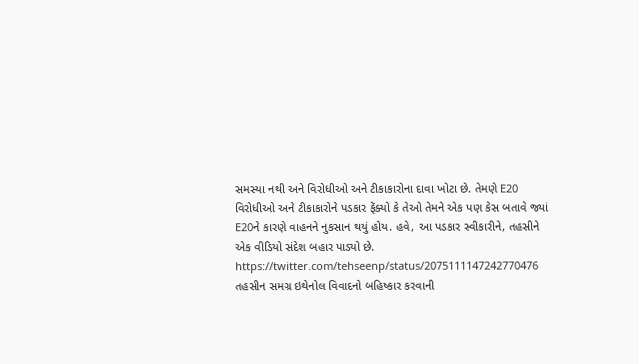સમસ્યા નથી અને વિરોધીઓ અને ટીકાકારોના દાવા ખોટા છે. તેમણે E20 વિરોધીઓ અને ટીકાકારોને પડકાર ફેંક્યો કે તેઓ તેમને એક પણ કેસ બતાવે જ્યાં E20ને કારણે વાહનને નુકસાન થયું હોય. હવે, આ પડકાર સ્વીકારીને, તહસીને એક વીડિયો સંદેશ બહાર પાડ્યો છે.
https://twitter.com/tehseenp/status/2075111147242770476
તહસીન સમગ્ર ઇથેનોલ વિવાદનો બહિષ્કાર કરવાની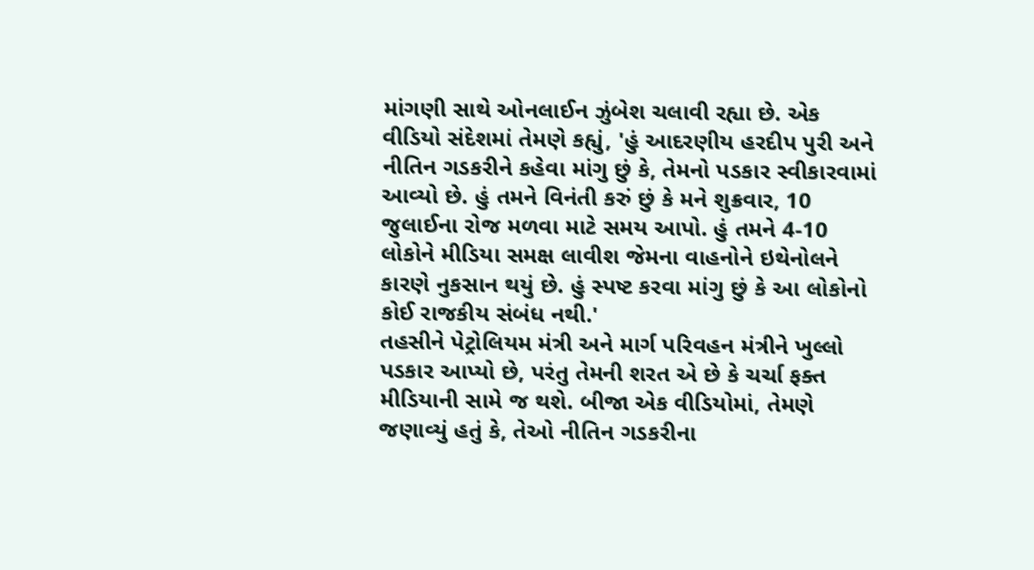માંગણી સાથે ઓનલાઈન ઝુંબેશ ચલાવી રહ્યા છે. એક વીડિયો સંદેશમાં તેમણે કહ્યું, 'હું આદરણીય હરદીપ પુરી અને નીતિન ગડકરીને કહેવા માંગુ છું કે, તેમનો પડકાર સ્વીકારવામાં આવ્યો છે. હું તમને વિનંતી કરું છું કે મને શુક્રવાર, 10 જુલાઈના રોજ મળવા માટે સમય આપો. હું તમને 4-10 લોકોને મીડિયા સમક્ષ લાવીશ જેમના વાહનોને ઇથેનોલને કારણે નુકસાન થયું છે. હું સ્પષ્ટ કરવા માંગુ છું કે આ લોકોનો કોઈ રાજકીય સંબંધ નથી.'
તહસીને પેટ્રોલિયમ મંત્રી અને માર્ગ પરિવહન મંત્રીને ખુલ્લો પડકાર આપ્યો છે, પરંતુ તેમની શરત એ છે કે ચર્ચા ફક્ત મીડિયાની સામે જ થશે. બીજા એક વીડિયોમાં, તેમણે જણાવ્યું હતું કે, તેઓ નીતિન ગડકરીના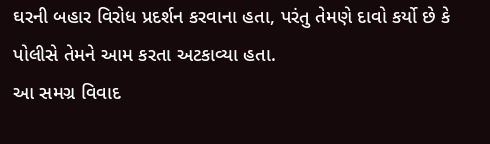ઘરની બહાર વિરોધ પ્રદર્શન કરવાના હતા, પરંતુ તેમણે દાવો કર્યો છે કે પોલીસે તેમને આમ કરતા અટકાવ્યા હતા.
આ સમગ્ર વિવાદ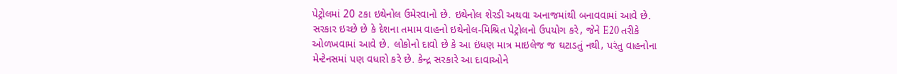પેટ્રોલમાં 20 ટકા ઇથેનોલ ઉમેરવાનો છે. ઇથેનોલ શેરડી અથવા અનાજમાંથી બનાવવામાં આવે છે. સરકાર ઇચ્છે છે કે દેશના તમામ વાહનો ઇથેનોલ-મિશ્રિત પેટ્રોલનો ઉપયોગ કરે, જેને E20 તરીકે ઓળખવામાં આવે છે. લોકોનો દાવો છે કે આ ઇંધણ માત્ર માઇલેજ જ ઘટાડતું નથી, પરંતુ વાહનોના મેન્ટેનસમાં પણ વધારો કરે છે. કેન્દ્ર સરકારે આ દાવાઓને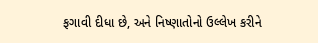ફગાવી દીધા છે, અને નિષ્ણાતોનો ઉલ્લેખ કરીને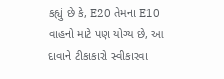કહ્યું છે કે, E20 તેમના E10 વાહનો માટે પણ યોગ્ય છે, આ દાવાને ટીકાકારો સ્વીકારવા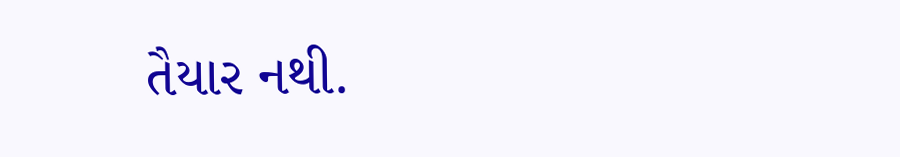તૈયાર નથી.